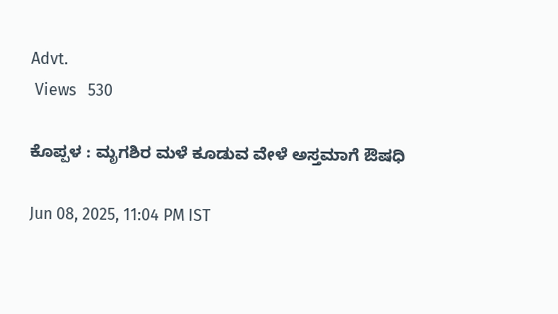Advt.
 Views   530

ಕೊಪ್ಪಳ : ಮೃಗಶಿರ ಮಳೆ ಕೂಡುವ ವೇಳೆ ಅಸ್ತಮಾಗೆ ಔಷಧಿ

Jun 08, 2025, 11:04 PM IST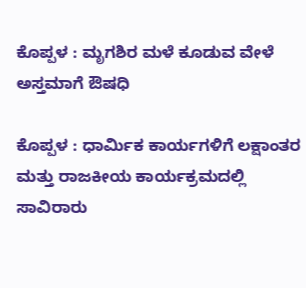ಕೊಪ್ಪಳ : ಮೃಗಶಿರ ಮಳೆ ಕೂಡುವ ವೇಳೆ ಅಸ್ತಮಾಗೆ ಔಷಧಿ

ಕೊಪ್ಪಳ : ಧಾರ್ಮಿಕ ಕಾರ್ಯಗಳಿಗೆ ಲಕ್ಷಾಂತರ ಮತ್ತು ರಾಜಕೀಯ ಕಾರ್ಯಕ್ರಮದಲ್ಲಿ ಸಾವಿರಾರು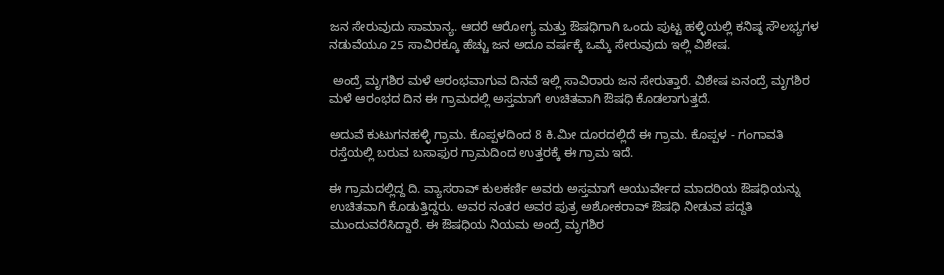ಜನ ಸೇರುವುದು ಸಾಮಾನ್ಯ. ಆದರೆ ಆರೋಗ್ಯ ಮತ್ತು ಔಷಧಿಗಾಗಿ ಒಂದು ಪುಟ್ಟ ಹಳ್ಳಿಯಲ್ಲಿ ಕನಿಷ್ಠ ಸೌಲಭ್ಯಗಳ ನಡುವೆಯೂ 25 ಸಾವಿರಕ್ಕೂ ಹೆಚ್ಚು ಜನ ಅದೂ ವರ್ಷಕ್ಕೆ ಒಮ್ಕೆ ಸೇರುವುದು ಇಲ್ಲಿ ವಿಶೇಷ.

 ಅಂದ್ರೆ ಮೃಗಶಿರ ಮಳೆ ಆರಂಭವಾಗುವ ದಿನವೆ ಇಲ್ಲಿ ಸಾವಿರಾರು ಜನ ಸೇರುತ್ತಾರೆ. ವಿಶೇಷ ಏನಂದ್ರೆ ಮೃಗಶಿರ ಮಳೆ ಆರಂಭದ ದಿನ ಈ ಗ್ರಾಮದಲ್ಲಿ ಅಸ್ತಮಾಗೆ ಉಚಿತವಾಗಿ ಔಷಧಿ ಕೊಡಲಾಗುತ್ತದೆ.

ಅದುವೆ ಕುಟುಗನಹಳ್ಳಿ ಗ್ರಾಮ. ಕೊಪ್ಪಳದಿಂದ 8 ಕಿ.ಮೀ ದೂರದಲ್ಲಿದೆ ಈ ಗ್ರಾಮ. ಕೊಪ್ಪಳ - ಗಂಗಾವತಿ ರಸ್ತೆಯಲ್ಲಿ ಬರುವ ಬಸಾಫುರ ಗ್ರಾಮದಿಂದ ಉತ್ತರಕ್ಕೆ ಈ ಗ್ರಾಮ ಇದೆ.

ಈ ಗ್ರಾಮದಲ್ಲಿದ್ದ ದಿ. ವ್ಯಾಸರಾವ್ ಕುಲಕರ್ಣಿ ಅವರು ಅಸ್ತಮಾಗೆ ಆಯುರ್ವೇದ ಮಾದರಿಯ ಔಷಧಿಯನ್ನು ಉಚಿತವಾಗಿ ಕೊಡುತ್ತಿದ್ದರು. ಅವರ ನಂತರ ಅವರ ಪುತ್ರ ಅಶೋಕರಾವ್ ಔಷಧಿ ನೀಡುವ ಪದ್ದತಿ ಮುಂದುವರೆಸಿದ್ದಾರೆ. ಈ ಔಷಧಿಯ ನಿಯಮ ಅಂದ್ರೆ ಮೃಗಶಿರ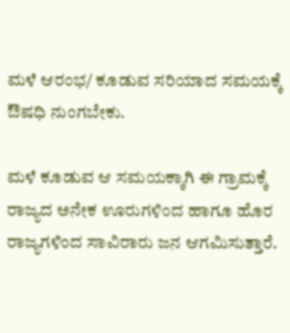ಮಳೆ ಆರಂಭ/ ಕೂಡುವ ಸರಿಯಾದ ಸಮಯಕ್ಕೆ ಔಷಧಿ ನುಂಗಬೇಕು.

ಮಳೆ ಕೂಡುವ ಆ ಸಮಯಕ್ಕಾಗಿ ಈ ಗ್ರಾಮಕ್ಕೆ ರಾಜ್ಯದ ಅನೇಕ ಊರುಗಳಿಂದ ಹಾಗೂ ಹೊರ ರಾಜ್ಯಗಳಿಂದ ಸಾವಿರಾರು ಜನ ಆಗಮಿಸುತ್ತಾರೆ.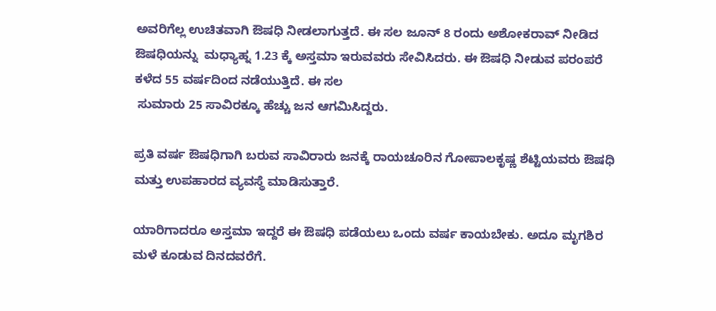ಅವರಿಗೆಲ್ಲ ಉಚಿತವಾಗಿ ಔಷಧಿ ನೀಡಲಾಗುತ್ತದೆ. ಈ ಸಲ ಜೂನ್ 8 ರಂದು ಅಶೋಕರಾವ್ ನೀಡಿದ ಔಷಧಿಯನ್ನು  ಮಧ್ಯಾಹ್ನ 1.23 ಕ್ಕೆ ಅಸ್ತಮಾ ಇರುವವರು ಸೇವಿಸಿದರು. ಈ ಔಷಧಿ ನೀಡುವ ಪರಂಪರೆ ಕಳೆದ 55 ವರ್ಷದಿಂದ ನಡೆಯುತ್ತಿದೆ. ಈ ಸಲ
 ಸುಮಾರು 25 ಸಾವಿರಕ್ಕೂ ಹೆಚ್ಚು ಜನ ಆಗಮಿಸಿದ್ದರು.

ಪ್ರತಿ ವರ್ಷ ಔಷಧಿಗಾಗಿ ಬರುವ ಸಾವಿರಾರು ಜನಕ್ಕೆ ರಾಯಚೂರಿನ ಗೋಪಾಲಕೃಷ್ಣ ಶೆಟ್ಟಿಯವರು ಔಷಧಿ ಮತ್ತು ಉಪಹಾರದ ವ್ಯವಸ್ಥೆ ಮಾಡಿಸುತ್ತಾರೆ.

ಯಾರಿಗಾದರೂ ಅಸ್ತಮಾ ಇದ್ದರೆ ಈ ಔಷಧಿ ಪಡೆಯಲು ಒಂದು ವರ್ಷ ಕಾಯಬೇಕು. ಅದೂ ಮೃಗಶಿರ ಮಳೆ ಕೂಡುವ ದಿನದವರೆಗೆ.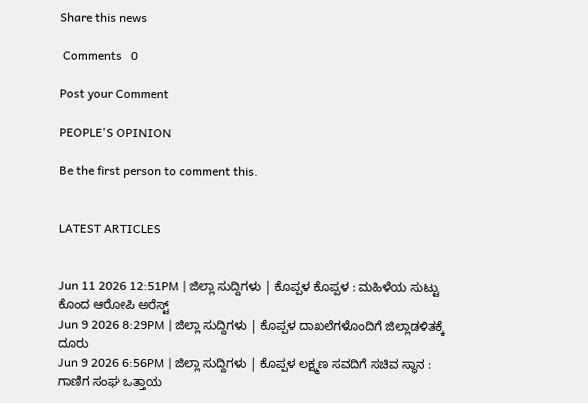Share this news

 Comments   0

Post your Comment

PEOPLE'S OPINION

Be the first person to comment this.


LATEST ARTICLES


Jun 11 2026 12:51PM | ಜಿಲ್ಲಾ ಸುದ್ದಿಗಳು | ಕೊಪ್ಪಳ ಕೊಪ್ಪಳ : ಮಹಿಳೆಯ ಸುಟ್ಟು ಕೊಂದ ಆರೋಪಿ ಅರೆಸ್ಟ್
Jun 9 2026 8:29PM | ಜಿಲ್ಲಾ ಸುದ್ದಿಗಳು | ಕೊಪ್ಪಳ ದಾಖಲೆಗಳೊಂದಿಗೆ ಜಿಲ್ಲಾಡಳಿತಕ್ಕೆ ದೂರು
Jun 9 2026 6:56PM | ಜಿಲ್ಲಾ ಸುದ್ದಿಗಳು | ಕೊಪ್ಪಳ ಲಕ್ಷ್ಮಣ ಸವದಿಗೆ ಸಚಿವ ಸ್ಥಾನ : ಗಾಣಿಗ ಸಂಘ ಒತ್ತಾಯ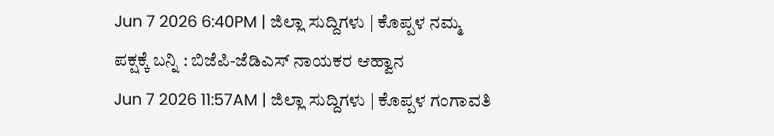Jun 7 2026 6:40PM | ಜಿಲ್ಲಾ ಸುದ್ದಿಗಳು | ಕೊಪ್ಪಳ ನಮ್ಮ ಪಕ್ಷಕ್ಕೆ ಬನ್ನಿ : ಬಿಜೆಪಿ-ಜೆಡಿಎಸ್ ನಾಯಕರ ಆಹ್ವಾನ
Jun 7 2026 11:57AM | ಜಿಲ್ಲಾ ಸುದ್ದಿಗಳು | ಕೊಪ್ಪಳ ಗಂಗಾವತಿ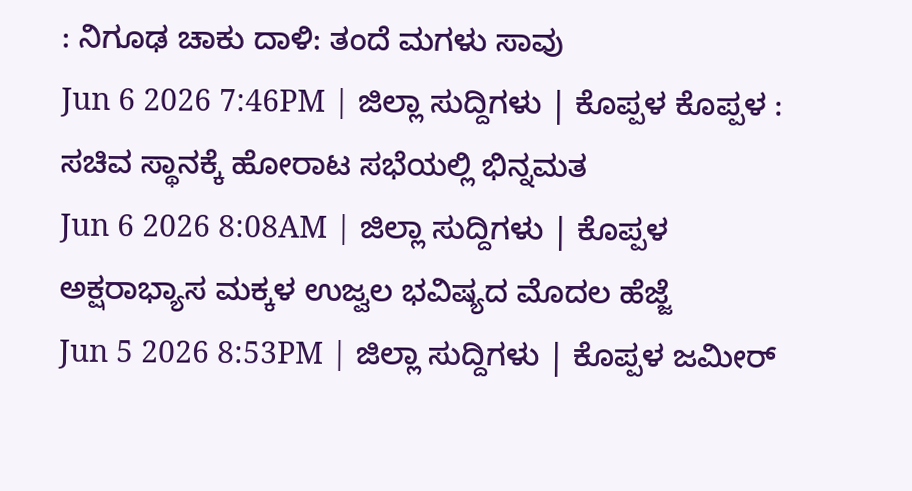: ನಿಗೂಢ ಚಾಕು ದಾಳಿ: ತಂದೆ ಮಗಳು ಸಾವು
Jun 6 2026 7:46PM | ಜಿಲ್ಲಾ ಸುದ್ದಿಗಳು | ಕೊಪ್ಪಳ ಕೊಪ್ಪಳ : ಸಚಿವ ಸ್ಥಾನಕ್ಕೆ ಹೋರಾಟ ಸಭೆಯಲ್ಲಿ ಭಿನ್ನಮತ
Jun 6 2026 8:08AM | ಜಿಲ್ಲಾ ಸುದ್ದಿಗಳು | ಕೊಪ್ಪಳ ಅಕ್ಷರಾಭ್ಯಾಸ ಮಕ್ಕಳ ಉಜ್ವಲ ಭವಿಷ್ಯದ ಮೊದಲ ಹೆಜ್ಜೆ
Jun 5 2026 8:53PM | ಜಿಲ್ಲಾ ಸುದ್ದಿಗಳು | ಕೊಪ್ಪಳ ಜಮೀರ್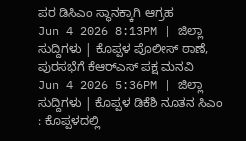ಪರ ಡಿಸಿಎಂ ಸ್ಥಾನಕ್ಕಾಗಿ ಆಗ್ರಹ
Jun 4 2026 8:13PM | ಜಿಲ್ಲಾ ಸುದ್ದಿಗಳು | ಕೊಪ್ಪಳ ಪೊಲೀಸ್ ಠಾಣೆ, ಪುರಸಭೆಗೆ ಕೆಆರ್‌ಎಸ್ ಪಕ್ಷ ಮನವಿ
Jun 4 2026 5:36PM | ಜಿಲ್ಲಾ ಸುದ್ದಿಗಳು | ಕೊಪ್ಪಳ ಡಿಕೆಶಿ ನೂತನ ಸಿಎಂ : ಕೊಪ್ಪಳದಲ್ಲಿ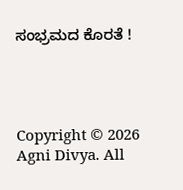ಸಂಭ್ರಮದ ಕೊರತೆ !




Copyright © 2026 Agni Divya. All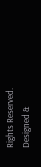Rights Reserved.
Designed &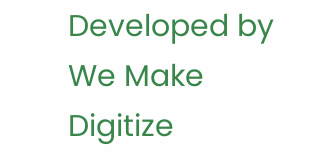Developed by We Make Digitize